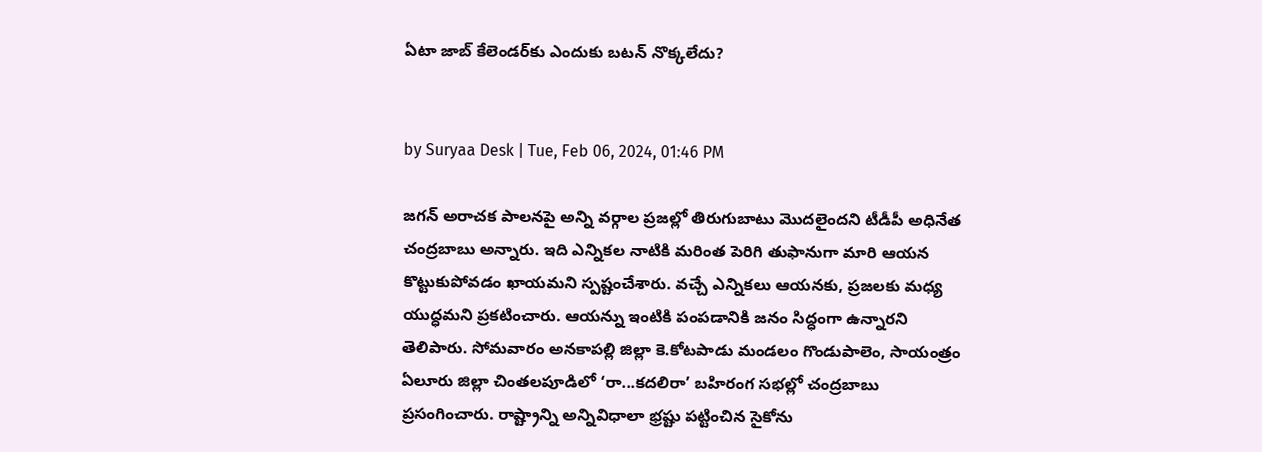ఏటా జాబ్‌ కేలెండర్‌కు ఎందుకు బటన్‌ నొక్కలేదు?


by Suryaa Desk | Tue, Feb 06, 2024, 01:46 PM

జగన్‌ అరాచక పాలనపై అన్ని వర్గాల ప్రజల్లో తిరుగుబాటు మొదలైందని టీడీపీ అధినేత చంద్రబాబు అన్నారు. ఇది ఎన్నికల నాటికి మరింత పెరిగి తుఫానుగా మారి ఆయన కొట్టుకుపోవడం ఖాయమని స్పష్టంచేశారు. వచ్చే ఎన్నికలు ఆయనకు, ప్రజలకు మధ్య యుద్ధమని ప్రకటించారు. ఆయన్ను ఇంటికి పంపడానికి జనం సిద్ధంగా ఉన్నారని తెలిపారు. సోమవారం అనకాపల్లి జిల్లా కె.కోటపాడు మండలం గొండుపాలెం, సాయంత్రం ఏలూరు జిల్లా చింతలపూడిలో ‘రా...కదలిరా’ బహిరంగ సభల్లో చంద్రబాబు ప్రసంగించారు. రాష్ట్రాన్ని అన్నివిధాలా భ్రష్టు పట్టించిన సైకోను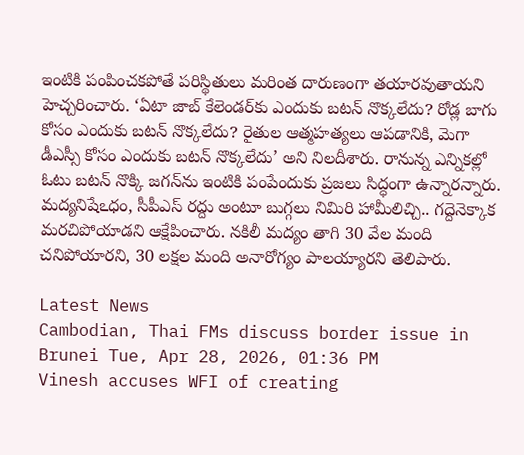ఇంటికి పంపించకపోతే పరిస్థితులు మరింత దారుణంగా తయారవుతాయని హెచ్చరించారు. ‘ఏటా జాబ్‌ కేలెండర్‌కు ఎందుకు బటన్‌ నొక్కలేదు? రోడ్ల బాగు కోసం ఎందుకు బటన్‌ నొక్కలేదు? రైతుల ఆత్మహత్యలు ఆపడానికి, మెగా డీఎస్సీ కోసం ఎందుకు బటన్‌ నొక్కలేదు’ అని నిలదీశారు. రానున్న ఎన్నికల్లో ఓటు బటన్‌ నొక్కి జగన్‌ను ఇంటికి పంపేందుకు ప్రజలు సిద్ధంగా ఉన్నారన్నారు. మద్యనిషేఽధం, సీపీఎస్‌ రద్దు అంటూ బుగ్గలు నిమిరి హామీలిచ్చి.. గద్దెనెక్కాక మరచిపోయాడని ఆక్షేపించారు. నకిలీ మద్యం తాగి 30 వేల మంది చనిపోయారని, 30 లక్షల మంది అనారోగ్యం పాలయ్యారని తెలిపారు.

Latest News
Cambodian, Thai FMs discuss border issue in Brunei Tue, Apr 28, 2026, 01:36 PM
Vinesh accuses WFI of creating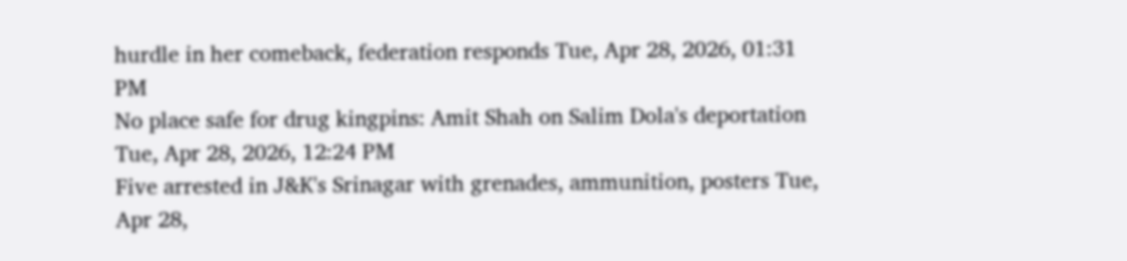hurdle in her comeback, federation responds Tue, Apr 28, 2026, 01:31 PM
No place safe for drug kingpins: Amit Shah on Salim Dola's deportation Tue, Apr 28, 2026, 12:24 PM
Five arrested in J&K's Srinagar with grenades, ammunition, posters Tue, Apr 28,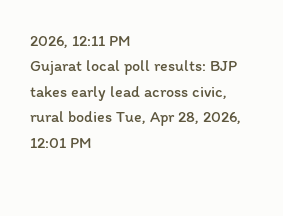2026, 12:11 PM
Gujarat local poll results: BJP takes early lead across civic, rural bodies Tue, Apr 28, 2026, 12:01 PM